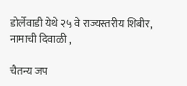डोर्लेवाडी येथे २५ वे राज्यस्तरीय शिबीर, नामाची दिवाळी ,

चैतन्य जप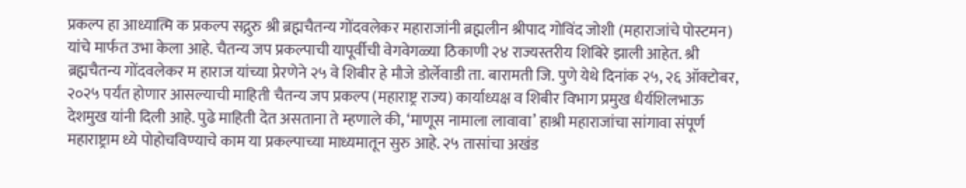प्रकल्प हा आध्यात्मि क प्रकल्प सद्गुरु श्री ब्रह्मचैतन्य गोंदवलेकर महाराजांनी ब्रह्मलीन श्रीपाद गोविंद जोशी (महाराजांचे पोस्टमन) यांचे मार्फत उभा केला आहे. चैतन्य जप प्रकल्पाची यापूर्वीची वेगवेगळ्या ठिकाणी २४ राज्यस्तरीय शिबिरे झाली आहेत. श्री ब्रह्मचैतन्य गोंदवलेकर म हाराज यांच्या प्रेरणेने २५ वे शिबीर हे मौजे डोर्लेवाडी ता. बारामती जि. पुणे येथे दिनांक २५, २६ ऑक्टोबर, २०२५ पर्यंत होणार आसल्याची माहिती चैतन्य जप प्रकल्प (महाराष्ट्र राज्य) कार्याध्यक्ष व शिबीर विभाग प्रमुख धैर्यशिलभाऊ देशमुख यांनी दिली आहे. पुढे माहिती देत असताना ते म्हणाले की, ‘माणूस नामाला लावावा’ हाश्री महाराजांचा सांगावा संपूर्ण महाराष्ट्राम ध्ये पोहोचविण्याचे काम या प्रकल्पाच्या माध्यमातून सुरु आहे. २५ तासांचा अखंड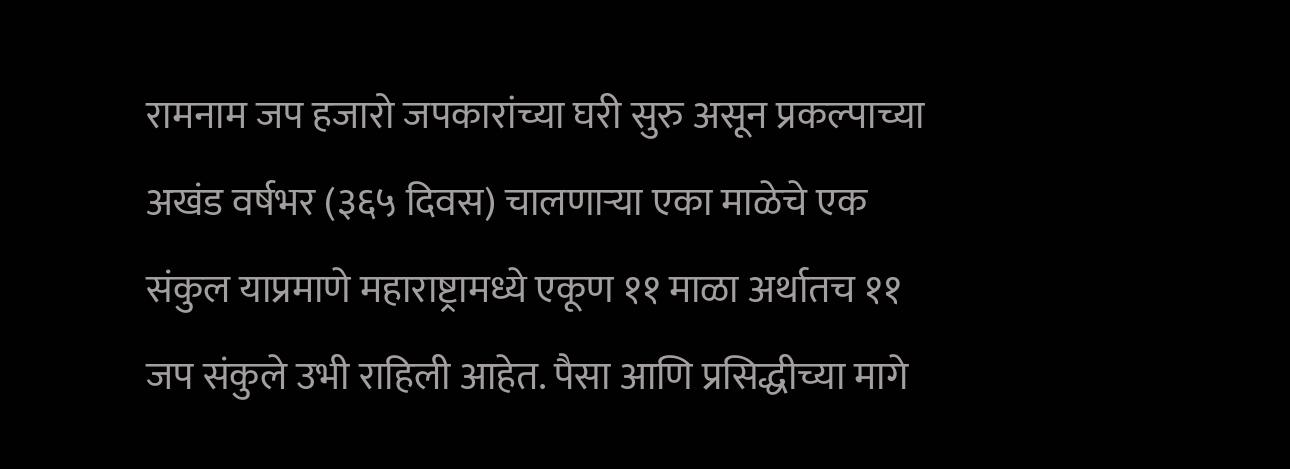रामनाम जप हजारो जपकारांच्या घरी सुरु असून प्रकल्पाच्या अखंड वर्षभर (३६५ दिवस) चालणाऱ्या एका माळेचे एक संकुल याप्रमाणे महाराष्ट्रामध्ये एकूण ११ माळा अर्थातच ११ जप संकुले उभी राहिली आहेत. पैसा आणि प्रसिद्धीच्या मागे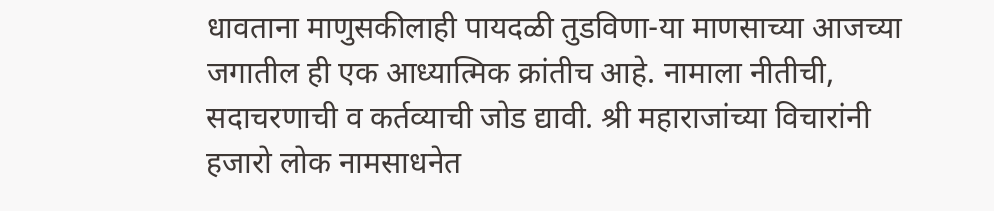धावताना माणुसकीलाही पायदळी तुडविणा-या माणसाच्या आजच्या जगातील ही एक आध्यात्मिक क्रांतीच आहे. नामाला नीतीची, सदाचरणाची व कर्तव्याची जोड द्यावी. श्री महाराजांच्या विचारांनी हजारो लोक नामसाधनेत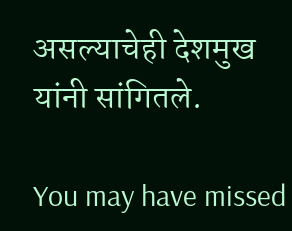असल्याचेही देशमुख यांनी सांगितले.

You may have missed